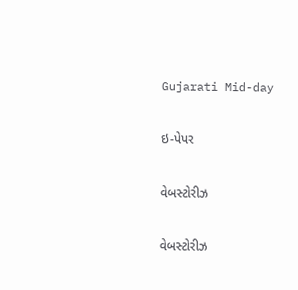Gujarati Mid-day

ઇ-પેપર

વેબસ્ટોરીઝ

વેબસ્ટોરીઝ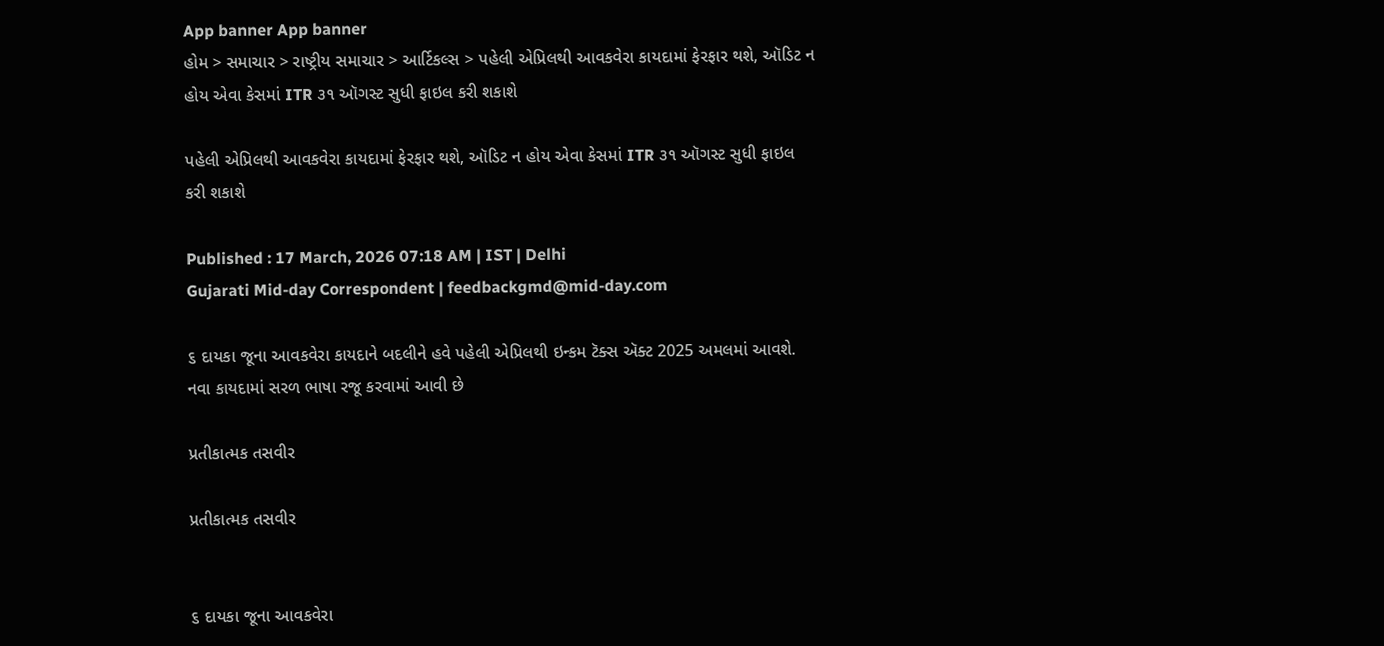App banner App banner
હોમ > સમાચાર > રાષ્ટ્રીય સમાચાર > આર્ટિકલ્સ > પહેલી એપ્રિલથી આવકવેરા કાયદામાં ફેરફાર થશે, ઑડિટ ન હોય એવા કેસમાં ITR ૩૧ ઑગસ્ટ સુધી ફાઇલ કરી શકાશે

પહેલી એપ્રિલથી આવકવેરા કાયદામાં ફેરફાર થશે, ઑડિટ ન હોય એવા કેસમાં ITR ૩૧ ઑગસ્ટ સુધી ફાઇલ કરી શકાશે

Published : 17 March, 2026 07:18 AM | IST | Delhi
Gujarati Mid-day Correspondent | feedbackgmd@mid-day.com

૬ દાયકા જૂના આવકવેરા કાયદાને બદલીને હવે પહેલી એપ્રિલથી ઇન્કમ ટૅક્સ ઍક્ટ 2025 અમલમાં આવશે. નવા કાયદામાં સરળ ભાષા રજૂ કરવામાં આવી છે

પ્રતીકાત્મક તસવીર

પ્રતીકાત્મક તસવીર


૬ દાયકા જૂના આવકવેરા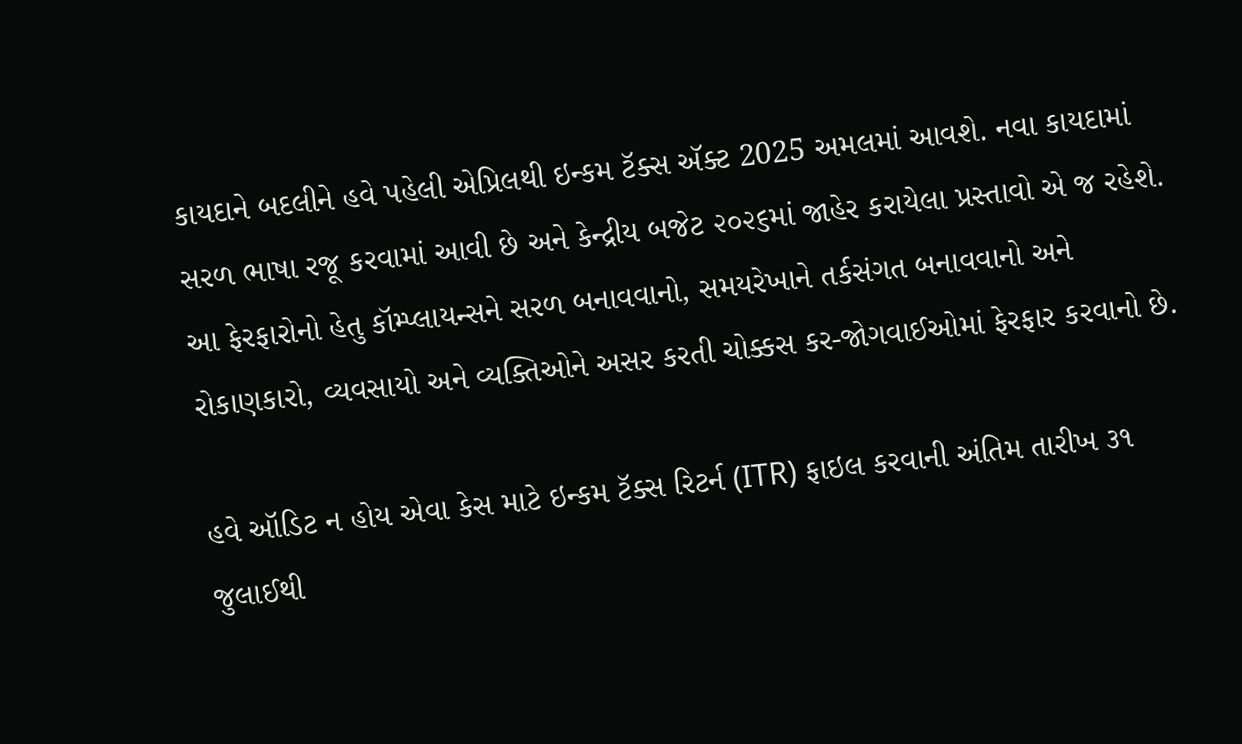કાયદાને બદલીને હવે પહેલી એપ્રિલથી ઇન્કમ ટૅક્સ ઍક્ટ 2025 અમલમાં આવશે. નવા કાયદામાં સરળ ભાષા રજૂ કરવામાં આવી છે અને કેન્દ્રીય બજેટ ૨૦૨૬માં જાહેર કરાયેલા પ્રસ્તાવો એ જ રહેશે. આ ફેરફારોનો હેતુ કૉમ્પ્લાયન્સને સરળ બનાવવાનો, સમયરેખાને તર્કસંગત બનાવવાનો અને રોકાણકારો, વ્યવસાયો અને વ્યક્તિઓને અસર કરતી ચોક્કસ કર-જોગવાઈઓમાં ફેરફાર કરવાનો છે.

હવે ઑડિટ ન હોય એવા કેસ માટે ઇન્કમ ટૅક્સ રિટર્ન (ITR) ફાઇલ કરવાની અંતિમ તારીખ ૩૧ જુલાઈથી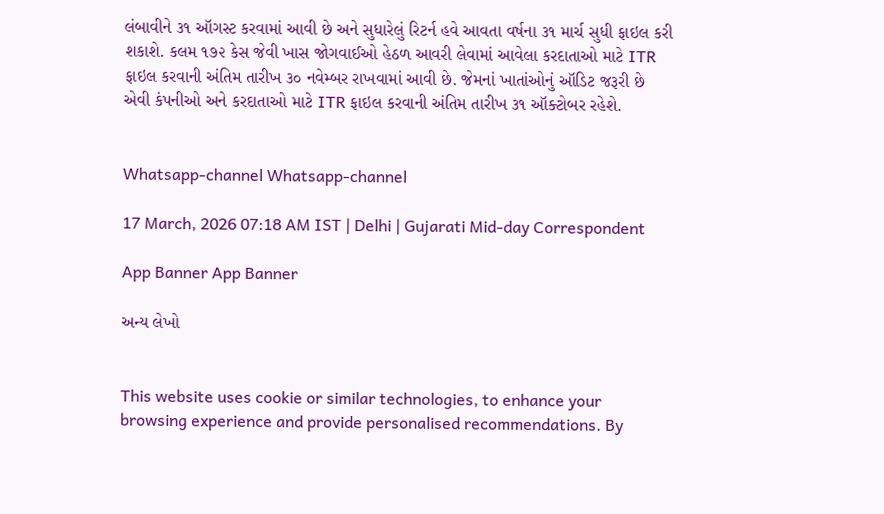લંબાવીને ૩૧ ઑગસ્ટ કરવામાં આવી છે અને સુધારેલું રિટર્ન હવે આવતા વર્ષના ૩૧ માર્ચ સુધી ફાઇલ કરી શકાશે. કલમ ૧૭૨ કેસ જેવી ખાસ જોગવાઈઓ હેઠળ આવરી લેવામાં આવેલા કરદાતાઓ માટે ITR ફાઇલ કરવાની અંતિમ તારીખ ૩૦ નવેમ્બર રાખવામાં આવી છે. જેમનાં ખાતાંઓનું ઑડિટ જરૂરી છે એવી કંપનીઓ અને કરદાતાઓ માટે ITR ફાઇલ કરવાની અંતિમ તારીખ ૩૧ ઑક્ટોબર રહેશે.


Whatsapp-channel Whatsapp-channel

17 March, 2026 07:18 AM IST | Delhi | Gujarati Mid-day Correspondent

App Banner App Banner

અન્ય લેખો


This website uses cookie or similar technologies, to enhance your browsing experience and provide personalised recommendations. By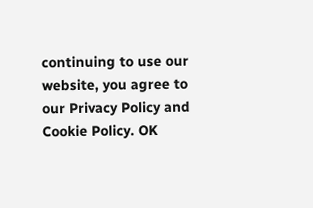continuing to use our website, you agree to our Privacy Policy and Cookie Policy. OK